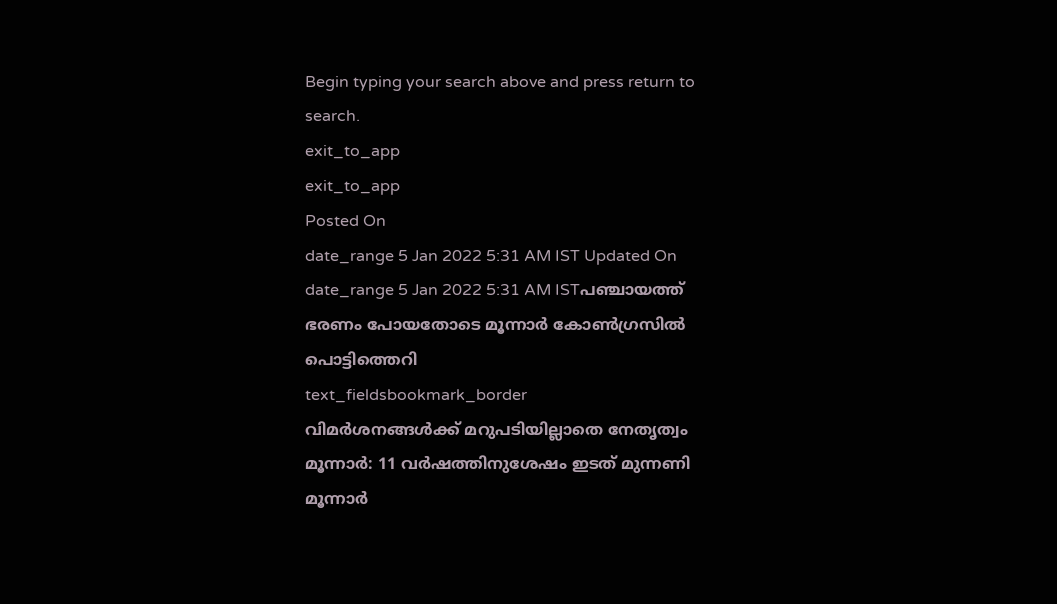Begin typing your search above and press return to search.
exit_to_app
exit_to_app
Posted On
date_range 5 Jan 2022 5:31 AM IST Updated On
date_range 5 Jan 2022 5:31 AM ISTപഞ്ചായത്ത് ഭരണം പോയതോടെ മൂന്നാർ കോൺഗ്രസിൽ പൊട്ടിത്തെറി
text_fieldsbookmark_border
വിമർശനങ്ങൾക്ക് മറുപടിയില്ലാതെ നേതൃത്വം മൂന്നാർ: 11 വർഷത്തിനുശേഷം ഇടത് മുന്നണി മൂന്നാർ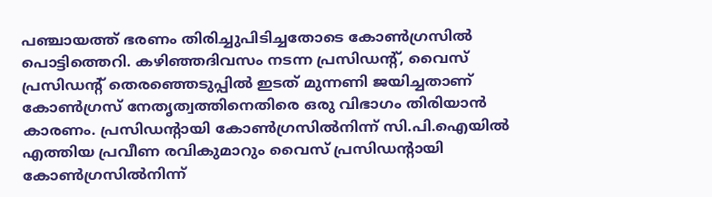പഞ്ചായത്ത് ഭരണം തിരിച്ചുപിടിച്ചതോടെ കോൺഗ്രസിൽ പൊട്ടിത്തെറി. കഴിഞ്ഞദിവസം നടന്ന പ്രസിഡന്റ്, വൈസ് പ്രസിഡന്റ് തെരഞ്ഞെടുപ്പിൽ ഇടത് മുന്നണി ജയിച്ചതാണ് കോൺഗ്രസ് നേതൃത്വത്തിനെതിരെ ഒരു വിഭാഗം തിരിയാൻ കാരണം. പ്രസിഡന്റായി കോൺഗ്രസിൽനിന്ന് സി.പി.ഐയിൽ എത്തിയ പ്രവീണ രവികുമാറും വൈസ് പ്രസിഡന്റായി കോൺഗ്രസിൽനിന്ന്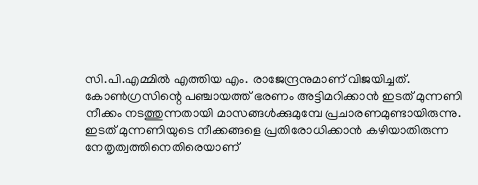സി.പി.എമ്മിൽ എത്തിയ എം. രാജേന്ദ്രനുമാണ് വിജയിച്ചത്. കോൺഗ്രസിന്റെ പഞ്ചായത്ത് ഭരണം അട്ടിമറിക്കാൻ ഇടത് മുന്നണി നീക്കം നടത്തുന്നതായി മാസങ്ങൾക്കുമുമ്പേ പ്രചാരണമുണ്ടായിരുന്നു. ഇടത് മുന്നണിയുടെ നീക്കങ്ങളെ പ്രതിരോധിക്കാൻ കഴിയാതിരുന്ന നേതൃത്വത്തിനെതിരെയാണ്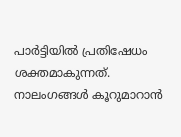പാർട്ടിയിൽ പ്രതിഷേധം ശക്തമാകുന്നത്. നാലംഗങ്ങൾ കൂറുമാറാൻ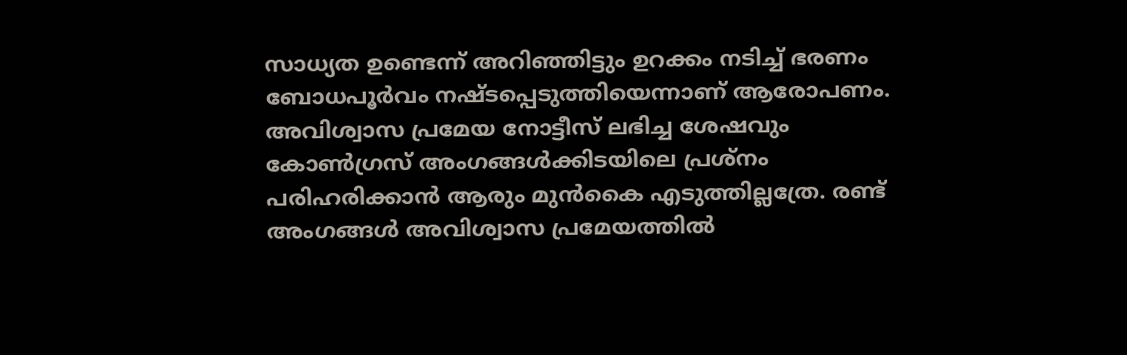സാധ്യത ഉണ്ടെന്ന് അറിഞ്ഞിട്ടും ഉറക്കം നടിച്ച് ഭരണം ബോധപൂർവം നഷ്ടപ്പെടുത്തിയെന്നാണ് ആരോപണം. അവിശ്വാസ പ്രമേയ നോട്ടീസ് ലഭിച്ച ശേഷവും കോൺഗ്രസ് അംഗങ്ങൾക്കിടയിലെ പ്രശ്നം പരിഹരിക്കാൻ ആരും മുൻകൈ എടുത്തില്ലത്രേ. രണ്ട് അംഗങ്ങൾ അവിശ്വാസ പ്രമേയത്തിൽ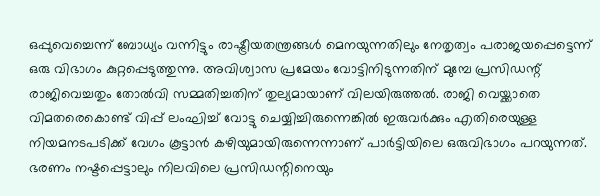ഒപ്പുവെച്ചെന്ന് ബോധ്യം വന്നിട്ടും രാഷ്ട്രീയതന്ത്രങ്ങൾ മെനയുന്നതിലും നേതൃത്വം പരാജയപ്പെട്ടെന്ന് ഒരു വിഭാഗം കുറ്റപ്പെടുത്തുന്നു. അവിശ്വാസ പ്രമേയം വോട്ടിനിടുന്നതിന് മുമ്പേ പ്രസിഡന്റ് രാജിവെച്ചതും തോൽവി സമ്മതിച്ചതിന് തുല്യമായാണ് വിലയിരുത്തൽ. രാജി വെയ്ക്കാതെ വിമതരെകൊണ്ട് വിപ്പ് ലംഘിച്ച് വോട്ടു ചെയ്യിച്ചിരുന്നെങ്കിൽ ഇരുവർക്കും എതിരെയുള്ള നിയമനടപടിക്ക് വേഗം കൂട്ടാൻ കഴിയുമായിരുന്നെന്നാണ് പാർട്ടിയിലെ ഒരുവിഭാഗം പറയുന്നത്. ഭരണം നഷ്ടപ്പെട്ടാലും നിലവിലെ പ്രസിഡന്റിനെയും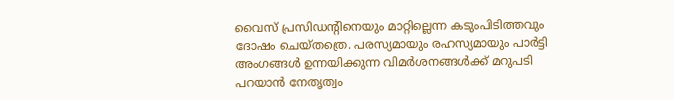വൈസ് പ്രസിഡന്റിനെയും മാറ്റില്ലെന്ന കടുംപിടിത്തവും ദോഷം ചെയ്തത്രെ. പരസ്യമായും രഹസ്യമായും പാർട്ടി അംഗങ്ങൾ ഉന്നയിക്കുന്ന വിമർശനങ്ങൾക്ക് മറുപടി പറയാൻ നേതൃത്വം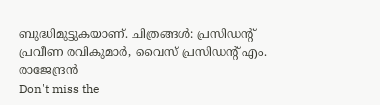ബുദ്ധിമുട്ടുകയാണ്. ചിത്രങ്ങൾ: പ്രസിഡന്റ് പ്രവീണ രവികുമാർ, വൈസ് പ്രസിഡന്റ് എം. രാജേന്ദ്രൻ
Don't miss the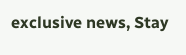exclusive news, Stay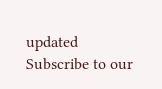updated
Subscribe to our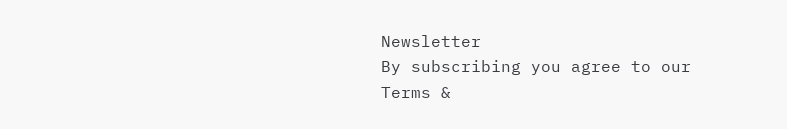Newsletter
By subscribing you agree to our Terms &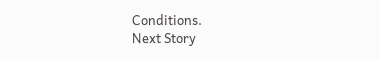Conditions.
Next Story